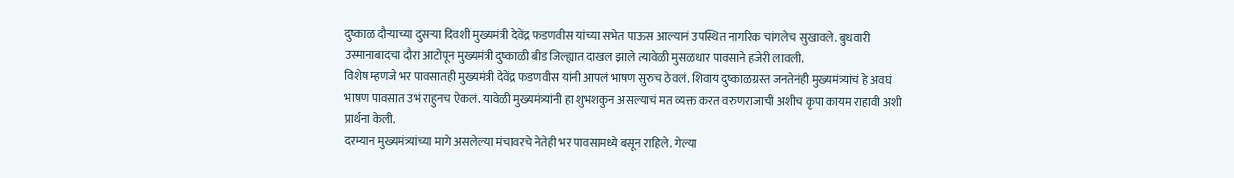दुष्काळ दौऱ्याच्या दुसऱ्या दिवशी मुख्यमंत्री देवेंद्र फडणवीस यांच्या सभेत पाऊस आल्यानं उपस्थित नागरिक चांगलेच सुखावले. बुधवारी उस्मानाबादचा दौरा आटोपून मुख्यमंत्री दुष्काळी बीड जिल्ह्यात दाखल झाले त्यावेळी मुसळधार पावसाने हजेरी लावली.
विशेष म्हणजे भर पावसातही मुख्यमंत्री देवेंद्र फडणवीस यांनी आपलं भाषण सुरुच ठेवलं. शिवाय दुष्काळग्रस्त जनतेनंही मुख्यमंत्र्यांचं हे अवघं भाषण पावसात उभं राहुनच ऐकलं. यावेळी मुख्यमंत्र्यांनी हा शुभशकुन असल्याचं मत व्यक्त करत वरुणराजाची अशीच कृपा कायम राहावी अशी प्रार्थना केली.
दरम्यान मुख्यमंत्र्यांच्या मागे असलेल्या मंचावरचे नेतेही भर पावसामध्ये बसून राहिले. गेल्या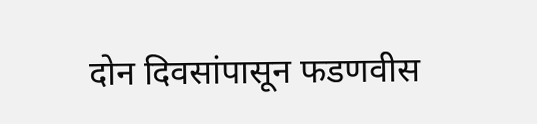दोन दिवसांपासून फडणवीस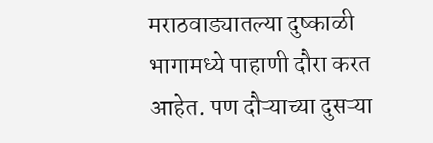मराठवाड्यातल्या दुष्काळी भागामध्ये पाहाणी दौरा करत आहेत. पण दौऱ्याच्या दुसऱ्या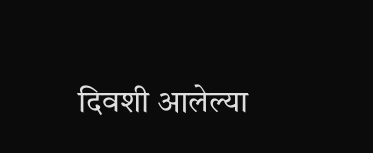दिवशी आलेल्या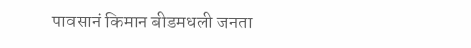पावसानं किमान बीडमधली जनता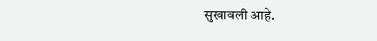सुखावली आहे.